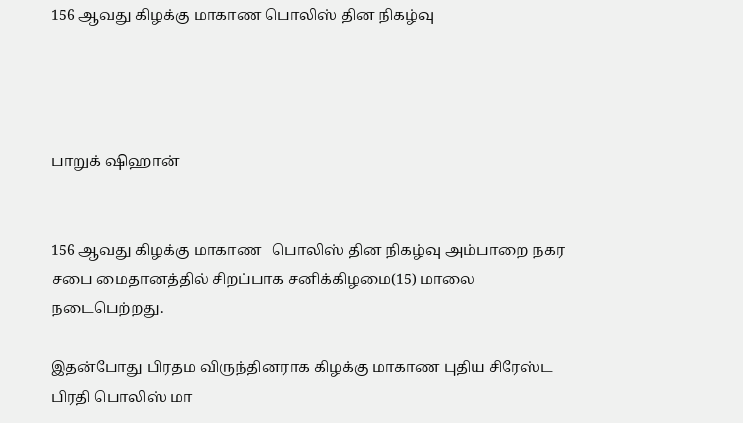156 ஆவது கிழக்கு மாகாண பொலிஸ் தின நிகழ்வு




பாறுக் ஷிஹான்


156 ஆவது கிழக்கு மாகாண   பொலிஸ் தின நிகழ்வு அம்பாறை நகர சபை மைதானத்தில் சிறப்பாக சனிக்கிழமை(15) மாலை நடைபெற்றது.

இதன்போது பிரதம விருந்தினராக கிழக்கு மாகாண புதிய சிரேஸ்ட பிரதி பொலிஸ் மா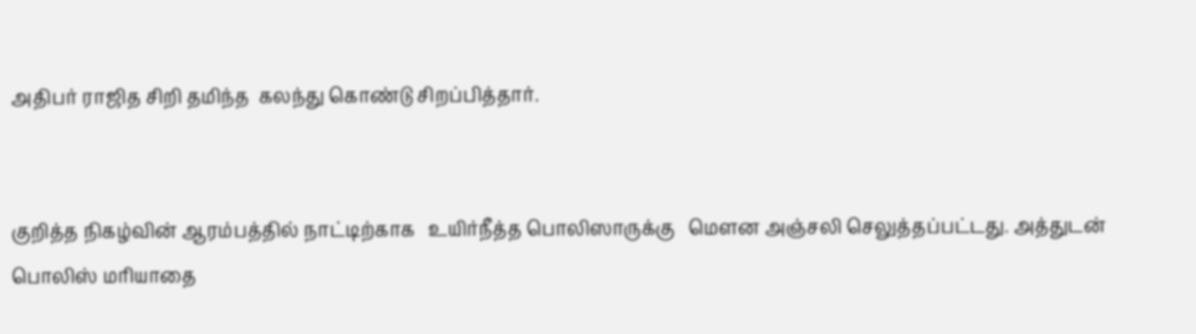அதிபர் ராஜித சிறி தமிந்த  கலந்து கொண்டு சிறப்பித்தார்.


குறித்த நிகழ்வின் ஆரம்பத்தில் நாட்டிற்காக   உயிர்நீத்த பொலிஸாருக்கு   மௌன அஞ்சலி செலுத்தப்பட்டது. அத்துடன் பொலிஸ் மரியாதை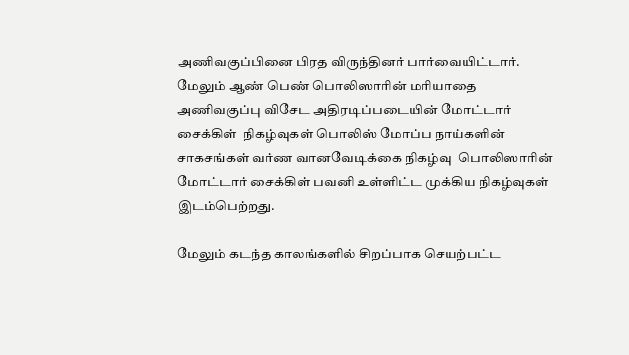அணிவகுப்பினை பிரத விருந்தினர் பார்வையிட்டார். மேலும் ஆண் பெண் பொலிஸாரின் மரியாதை அணிவகுப்பு விசேட அதிரடிப்படையின் மோட்டார் சைக்கிள்  நிகழ்வுகள் பொலிஸ் மோப்ப நாய்களின் சாகசங்கள் வர்ண வானவேடிக்கை நிகழ்வு  பொலிஸாரின்  மோட்டார் சைக்கிள் பவனி உள்ளிட்ட முக்கிய நிகழ்வுகள் இடம்பெற்றது.

மேலும் கடந்த காலங்களில் சிறப்பாக செயற்பட்ட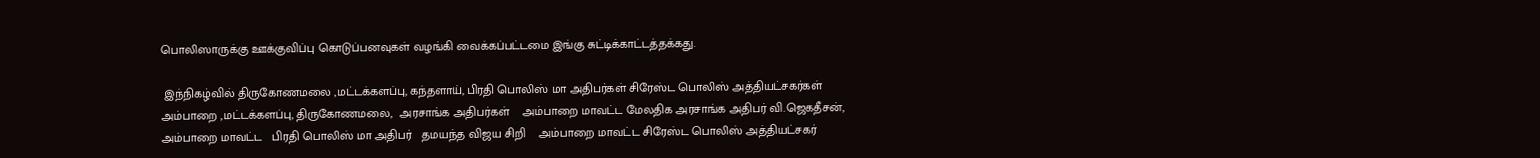பொலிஸாருக்கு ஊக்குவிப்பு கொடுப்பனவுகள் வழங்கி வைக்கப்பட்டமை இங்கு சுட்டிக்காட்டத்தக்கது.

 இந்நிகழ்வில் திருகோணமலை ,மட்டக்களப்பு, கந்தளாய், பிரதி பொலிஸ் மா அதிபர்கள் சிரேஸ்ட பொலிஸ் அத்தியட்சகர்கள் அம்பாறை ,மட்டக்களப்பு, திருகோணமலை,  அரசாங்க அதிபர்கள்    அம்பாறை மாவட்ட மேலதிக அரசாங்க அதிபர் வி.ஜெகதீசன், அம்பாறை மாவட்ட   பிரதி பொலிஸ் மா அதிபர்   தமயந்த விஜய சிறி    அம்பாறை மாவட்ட சிரேஸ்ட பொலிஸ் அத்தியட்சகர்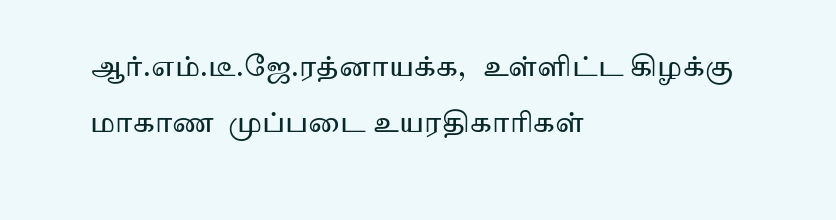ஆர்.எம்.டீ.ஜே.ரத்னாயக்க,   உள்ளிட்ட கிழக்கு மாகாண  முப்படை உயரதிகாரிகள்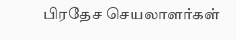பிரதேச செயலாளர்கள்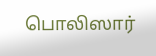பொலிஸார்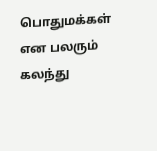பொதுமக்கள்  என பலரும் கலந்து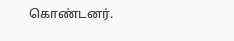கொண்டனர்.